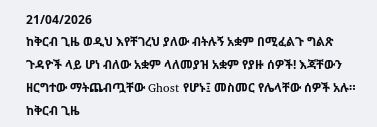21/04/2026
ከቅርብ ጊዜ ወዲህ እየቸገረህ ያለው ብትሉኝ አቋም በሚፈልጉ ግልጽ ጉዳዮች ላይ ሆነ ብለው አቋም ላለመያዝ አቋም የያዙ ሰዎች! እጃቸውን ዘርግተው ማትጨብጧቸው Ghost የሆኑ፤ መስመር የሌላቸው ሰዎች አሉ።
ከቅርብ ጊዜ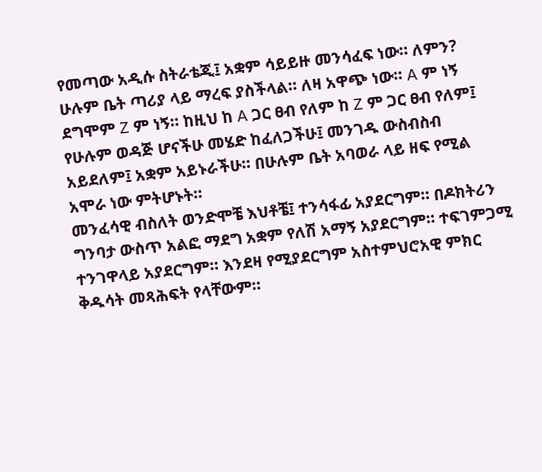የመጣው አዲሱ ስትራቴጂ፤ አቋም ሳይይዙ መንሳፈፍ ነው። ለምን? ሁሉም ቤት ጣሪያ ላይ ማረፍ ያስችላል። ለዛ አዋጭ ነው። A ም ነኝ ደግሞም Z ም ነኝ። ከዚህ ከ A ጋር ፀብ የለም ከ Z ም ጋር ፀብ የለም፤ የሁሉም ወዳጅ ሆናችሁ መሄድ ከፈለጋችሁ፤ መንገዱ ውስብስብ አይደለም፤ አቋም አይኑራችሁ። በሁሉም ቤት አባወራ ላይ ዘፍ የሚል አሞራ ነው ምትሆኑት።
መንፈሳዊ ብስለት ወንድሞቼ እህቶቼ፤ ተንሳፋፊ አያደርግም። በዶክትሪን ግንባታ ውስጥ አልፎ ማደግ አቋም የለሽ አማኝ አያደርግም። ተፍገምጋሚ ተንገዋላይ አያደርግም። እንደዛ የሚያደርግም አስተምህሮአዊ ምክር ቅዱሳት መጻሕፍት የላቸውም።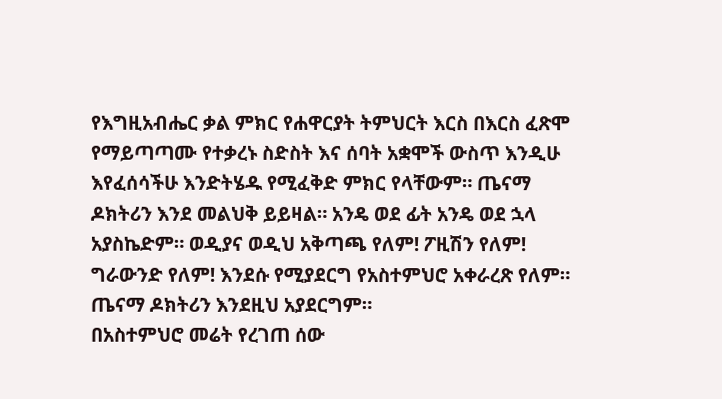የእግዚአብሔር ቃል ምክር የሐዋርያት ትምህርት እርስ በእርስ ፈጽሞ የማይጣጣሙ የተቃረኑ ስድስት እና ሰባት አቋሞች ውስጥ እንዲሁ እየፈሰሳችሁ እንድትሄዱ የሚፈቅድ ምክር የላቸውም። ጤናማ ዶክትሪን እንደ መልህቅ ይይዛል። አንዴ ወደ ፊት አንዴ ወደ ኋላ አያስኬድም። ወዲያና ወዲህ አቅጣጫ የለም! ፖዚሽን የለም! ግራውንድ የለም! እንደሱ የሚያደርግ የአስተምህሮ አቀራረጽ የለም። ጤናማ ዶክትሪን እንደዚህ አያደርግም።
በአስተምህሮ መሬት የረገጠ ሰው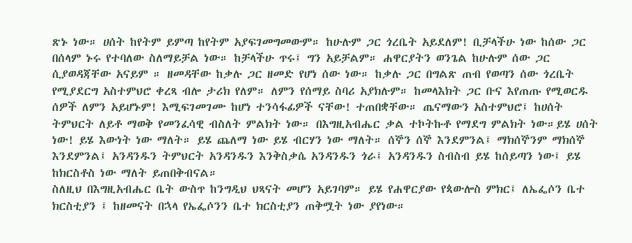ጽኑ ነው። ሀሰት ከየትም ይምጣ ከየትም አያፍገመግመውም። ከሁሉም ጋር ጎረቤት አይደለም! ቢቻላችሁ ነው ከሰው ጋር በሰላም ኑሩ የተባለው ስለማይቻል ነው። ከቻላችሁ ጥሩ፤ ግን አይቻልም። ሐዋርያትን ወንጌል ከሁሉም ሰው ጋር ሲያወዳጃቸው አናይም ። ዘመዳቸው ከቃሉ ጋር ዘመድ የሆነ ሰው ነው። ከቃሉ ጋር በግልጽ ጠብ የወጣን ሰው ጎረቤት የሚያደርግ አስተምህሮ ቀረጻ ብሎ ታሪክ የለም። ለምን የሰማይ ስባሪ አያክሉም። ከመላእክት ጋር ቡና እየጠጡ የሚወርዱ ሰዎች ለምን አይሆኑም! እሚፍገመገሙ ከሆነ ተንሳፋፊዎች ናቸው! ተጠበቋቸው። ጤናማውን አስተምህሮ፤ ከሀሰት ትምህርት ለይቶ ማወቅ የመንፈሳዊ ብስለት ምልክት ነው። በእግዚአብሔር ቃል ተኮትኩቶ የማደግ ምልክት ነው።ይሄ ሀሰት ነው! ይሄ እውነት ነው ማለት። ይሄ ጨለማ ነው ይሄ ብርሃን ነው ማለት። ሰኞን ሰኞ እንደምንል፤ ማክሰኞንም ማክሰኞ እንደምንል፤ አንዳንዱን ትምህርት አንዳንዱን እንቅስቃሴ አንዳንዱን ጎራ፤ አንዳንዱን ስብስብ ይሄ ከሰይጣን ነው፤ ይሄ ከክርስቶስ ነው ማለት ይጠበቅብናል።
ስለዚህ በእግዚአብሔር ቤት ውስጥ ከንግዲህ ህጻናት መሆን አይገባም። ይሄ የሐዋርያው የጳውሎስ ምክር፤ ለኤፌሶን ቤተ ክርስቲያን ፤ ከዘመናት በኋላ የኤፌሶንን ቤተ ክርስቲያን ጠቅሟት ነው ያየነው።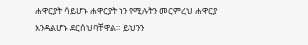ሐዋርያት ሳይሆኑ ሐዋርያት ነን የሚሉትን መርምረህ ሐዋርያ እንዳልሆኑ ደርሰህባቸዋል። ይህንን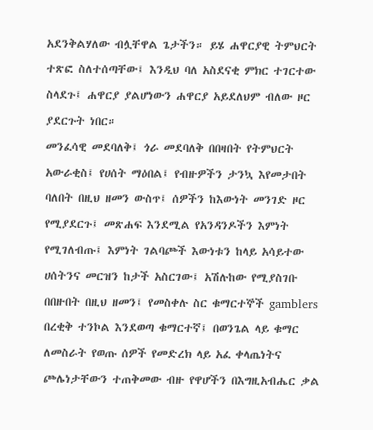አደንቅልሃለው ብሏቸዋል ጌታችን። ይሄ ሐዋርያዊ ትምህርት ተጽፎ ስለተሰጣቸው፤ እንዲህ ባለ አስደናቂ ምክር ተገርተው ስላደጉ፤ ሐዋርያ ያልሆነውን ሐዋርያ አይደለህም ብለው ዞር ያደርጉት ነበር።
መንፈሳዊ መደባለቅ፤ ጎራ መደባለቅ በበዛበት የትምህርት አውራቂስ፤ የሀሰት ማዕበል፤ የብዙዎችን ታንኳ እየመታበት ባለበት በዚህ ዘመን ውስጥ፤ ሰዎችን ከእውነት መንገድ ዞር የሚያደርጉ፤ መጽሐፍ እንደሚል የአንዳንዶችን እምነት የሚገለብጡ፤ እምነት ገልባጮች እውነቱን ከላይ አሳይተው ሀሰትንና መርዝን ከታች አስርገው፤ አሽሉከው የሚያስገቡ በበዙበት በዚህ ዘመን፤ የመስቀሉ ስር ቁማርተኞች gamblers በረቂቅ ተንኮል እንደወጣ ቁማርተኛ፤ በወንጌል ላይ ቁማር ለመስራት የወጡ ሰዎች የመድረክ ላይ አፈ ቀላጤነትና ጮሌነታቸውን ተጠቅመው ብዙ የዋሆችን በእግዚአብሔር ቃል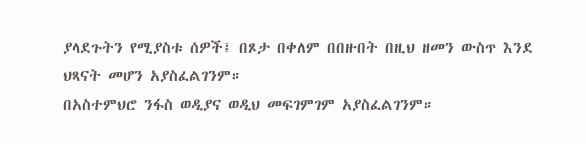ያላደጉትን የሚያስቱ ሰዎች፤ በጾታ በቀለም በበዙበት በዚህ ዘመን ውስጥ እንደ ህጻናት መሆን አያስፈልገንም።
በአስተምህሮ ንፋስ ወዲያና ወዲህ መፍገምገም አያስፈልገንም።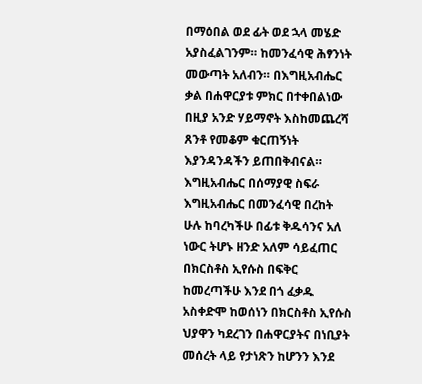በማዕበል ወደ ፊት ወደ ኋላ መሄድ አያስፈልገንም። ከመንፈሳዊ ሕፃንነት መውጣት አለብን። በእግዚአብሔር ቃል በሐዋርያቱ ምክር በተቀበልነው በዚያ አንድ ሃይማኖት እስከመጨረሻ ጸንቶ የመቆም ቁርጠኝነት እያንዳንዳችን ይጠበቅብናል። እግዚአብሔር በሰማያዊ ስፍራ እግዚአብሔር በመንፈሳዊ በረከት ሁሉ ከባረካችሁ በፊቱ ቅዱሳንና አለ ነውር ትሆኑ ዘንድ አለም ሳይፈጠር በክርስቶስ ኢየሱስ በፍቅር ከመረጣችሁ እንደ በጎ ፈቃዱ አስቀድሞ ከወሰነን በክርስቶስ ኢየሱስ ህያዋን ካደረገን በሐዋርያትና በነቢያት መሰረት ላይ የታነጽን ከሆንን እንደ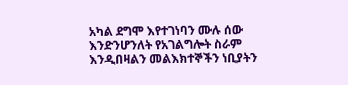አካል ደግሞ እየተገነባን ሙሉ ሰው እንድንሆንለት የአገልግሎት ስራም እንዲበዛልን መልእክተኞችን ነቢያትን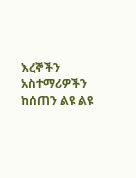እረኞችን አስተማሪዎችን ከሰጠን ልዩ ልዩ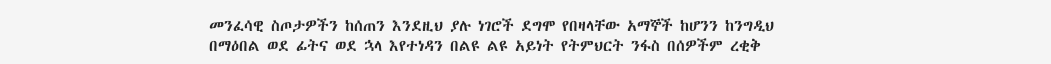መንፈሳዊ ስጦታዎችን ከሰጠን እንደዚህ ያሉ ነገሮች ደግሞ የበዛላቸው አማኞች ከሆንን ከንግዲህ በማዕበል ወደ ፊትና ወደ ኋላ እየተነዳን በልዩ ልዩ አይነት የትምህርት ንፋስ በሰዎችም ረቂቅ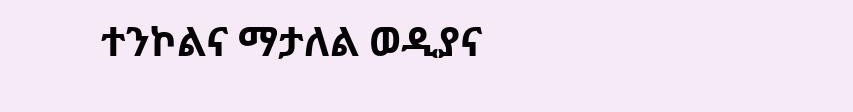ተንኮልና ማታለል ወዲያና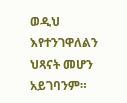ወዲህ እየተንገዋለልን ህጻናት መሆን አይገባንም።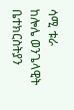ሳሚ ቱራ
ከሎሌ ወንጌላዊት ቤተክርስትያን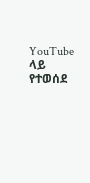YouTube ላይ የተወሰደ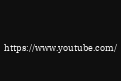https://www.youtube.com/